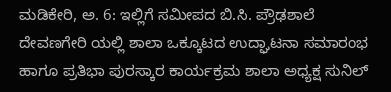ಮಡಿಕೇರಿ, ಅ. 6: ಇಲ್ಲಿಗೆ ಸಮೀಪದ ಬಿ.ಸಿ. ಪ್ರೌಢಶಾಲೆ ದೇವಣಗೇರಿ ಯಲ್ಲಿ ಶಾಲಾ ಒಕ್ಕೂಟದ ಉದ್ಘಾಟನಾ ಸಮಾರಂಭ ಹಾಗೂ ಪ್ರತಿಭಾ ಪುರಸ್ಕಾರ ಕಾರ್ಯಕ್ರಮ ಶಾಲಾ ಅಧ್ಯಕ್ಷ ಸುನಿಲ್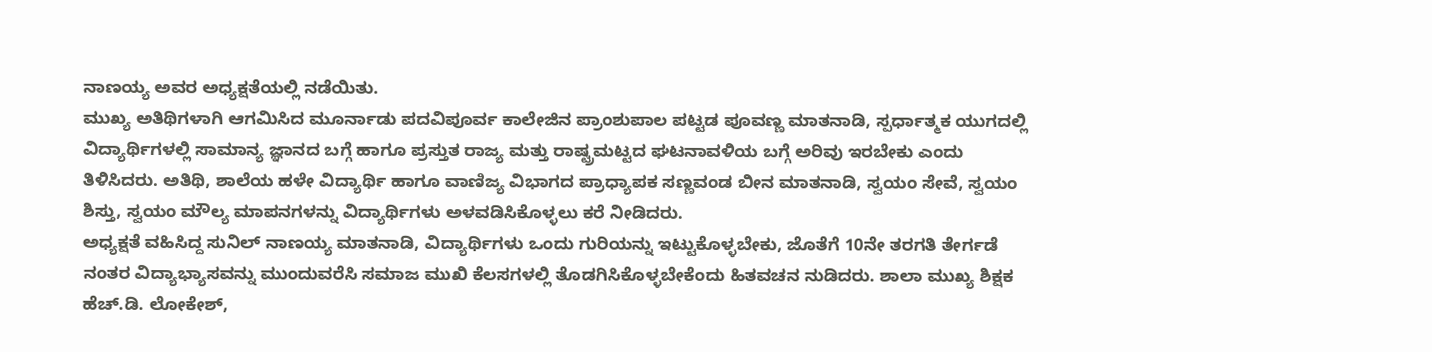ನಾಣಯ್ಯ ಅವರ ಅಧ್ಯಕ್ಷತೆಯಲ್ಲಿ ನಡೆಯಿತು.
ಮುಖ್ಯ ಅತಿಥಿಗಳಾಗಿ ಆಗಮಿಸಿದ ಮೂರ್ನಾಡು ಪದವಿಪೂರ್ವ ಕಾಲೇಜಿನ ಪ್ರಾಂಶುಪಾಲ ಪಟ್ಟಡ ಪೂವಣ್ಣ ಮಾತನಾಡಿ, ಸ್ಪರ್ಧಾತ್ಮಕ ಯುಗದಲ್ಲಿ ವಿದ್ಯಾರ್ಥಿಗಳಲ್ಲಿ ಸಾಮಾನ್ಯ ಜ್ಞಾನದ ಬಗ್ಗೆ ಹಾಗೂ ಪ್ರಸ್ತುತ ರಾಜ್ಯ ಮತ್ತು ರಾಷ್ಟ್ರಮಟ್ಟದ ಘಟನಾವಳಿಯ ಬಗ್ಗೆ ಅರಿವು ಇರಬೇಕು ಎಂದು ತಿಳಿಸಿದರು. ಅತಿಥಿ, ಶಾಲೆಯ ಹಳೇ ವಿದ್ಯಾರ್ಥಿ ಹಾಗೂ ವಾಣಿಜ್ಯ ವಿಭಾಗದ ಪ್ರಾಧ್ಯಾಪಕ ಸಣ್ಣವಂಡ ಬೀನ ಮಾತನಾಡಿ, ಸ್ವಯಂ ಸೇವೆ, ಸ್ವಯಂ ಶಿಸ್ತು, ಸ್ವಯಂ ಮೌಲ್ಯ ಮಾಪನಗಳನ್ನು ವಿದ್ಯಾರ್ಥಿಗಳು ಅಳವಡಿಸಿಕೊಳ್ಳಲು ಕರೆ ನೀಡಿದರು.
ಅಧ್ಯಕ್ಷತೆ ವಹಿಸಿದ್ದ ಸುನಿಲ್ ನಾಣಯ್ಯ ಮಾತನಾಡಿ, ವಿದ್ಯಾರ್ಥಿಗಳು ಒಂದು ಗುರಿಯನ್ನು ಇಟ್ಟುಕೊಳ್ಳಬೇಕು, ಜೊತೆಗೆ 10ನೇ ತರಗತಿ ತೇರ್ಗಡೆ ನಂತರ ವಿದ್ಯಾಭ್ಯಾಸವನ್ನು ಮುಂದುವರೆಸಿ ಸಮಾಜ ಮುಖಿ ಕೆಲಸಗಳಲ್ಲಿ ತೊಡಗಿಸಿಕೊಳ್ಳಬೇಕೆಂದು ಹಿತವಚನ ನುಡಿದರು. ಶಾಲಾ ಮುಖ್ಯ ಶಿಕ್ಷಕ ಹೆಚ್.ಡಿ. ಲೋಕೇಶ್,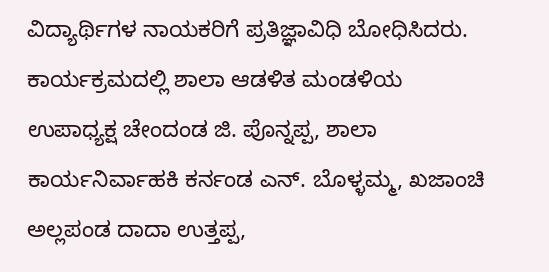ವಿದ್ಯಾರ್ಥಿಗಳ ನಾಯಕರಿಗೆ ಪ್ರತಿಜ್ಞಾವಿಧಿ ಬೋಧಿಸಿದರು.
ಕಾರ್ಯಕ್ರಮದಲ್ಲಿ ಶಾಲಾ ಆಡಳಿತ ಮಂಡಳಿಯ ಉಪಾಧ್ಯಕ್ಷ ಚೇಂದಂಡ ಜಿ. ಪೊನ್ನಪ್ಪ, ಶಾಲಾ ಕಾರ್ಯನಿರ್ವಾಹಕಿ ಕರ್ನಂಡ ಎನ್. ಬೊಳ್ಳಮ್ಮ, ಖಜಾಂಚಿ ಅಲ್ಲಪಂಡ ದಾದಾ ಉತ್ತಪ್ಪ,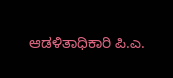ಆಡಳಿತಾಧಿಕಾರಿ ಪಿ.ಎ.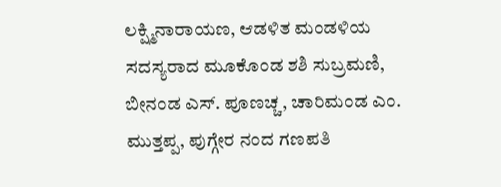ಲಕ್ಷ್ಮಿನಾರಾಯಣ, ಆಡಳಿತ ಮಂಡಳಿಯ ಸದಸ್ಯರಾದ ಮೂಕೊಂಡ ಶಶಿ ಸುಬ್ರಮಣಿ, ಬೀನಂಡ ಎಸ್. ಪೂಣಚ್ಚ, ಚಾರಿಮಂಡ ಎಂ. ಮುತ್ತಪ್ಪ, ಪುಗ್ಗೇರ ನಂದ ಗಣಪತಿ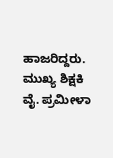ಹಾಜರಿದ್ದರು. ಮುಖ್ಯ ಶಿಕ್ಷಕಿ ವೈ. ಪ್ರಮೀಳಾ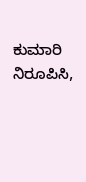ಕುಮಾರಿ ನಿರೂಪಿಸಿ,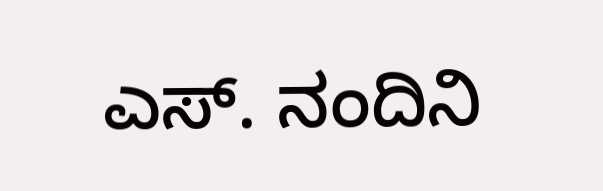ಎಸ್. ನಂದಿನಿ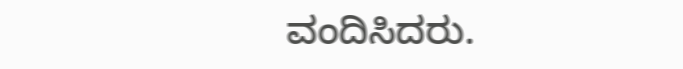ವಂದಿಸಿದರು.